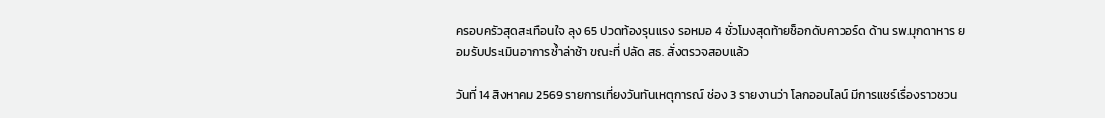ครอบครัวสุดสะเทือนใจ ลุง 65 ปวดท้องรุนแรง รอหมอ 4 ชั่วโมงสุดท้ายช็อกดับคาวอร์ด ด้าน รพ.มุกดาหาร ยอมรับประเมินอาการซ้ำล่าช้า ขณะที่ ปลัด สธ. สั่งตรวจสอบแล้ว

วันที่ 14 สิงหาคม 2569 รายการเที่ยงวันทันเหตุการณ์ ช่อง 3 รายงานว่า โลกออนไลน์ มีการแชร์เรื่องราวชวน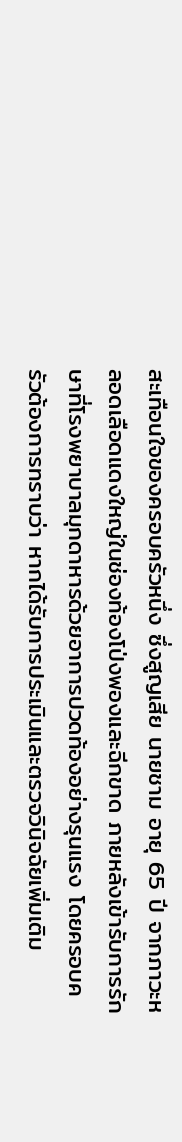สะเทือนใจของครอบครัวหนึ่ง ซึ่งสูญเสีย นายชาม อายุ 65 ปี จากภาวะหลอดเลือดแดงใหญ่ในช่องท้องโป่งพองและฉีกขาด ภายหลังเข้ารับการรักษาที่โรงพยาบาลมุกดาหารด้วยอาการปวดท้องอย่างรุนแรง โดยครอบครัวต้องการทราบว่า หากได้รับการประเมินและตรวจวินิจฉัยเพิ่มเติม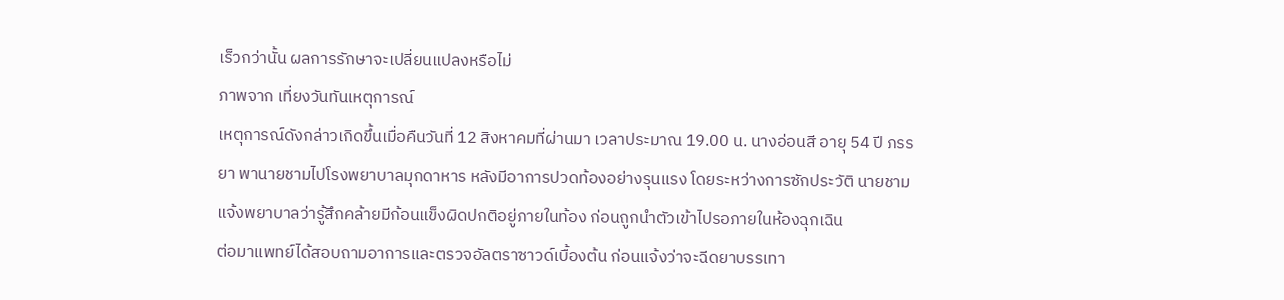เร็วกว่านั้น ผลการรักษาจะเปลี่ยนแปลงหรือไม่
ภาพจาก เที่ยงวันทันเหตุการณ์
เหตุการณ์ดังกล่าวเกิดขึ้นเมื่อคืนวันที่ 12 สิงหาคมที่ผ่านมา เวลาประมาณ 19.00 น. นางอ่อนสี อายุ 54 ปี ภรรยา พานายชามไปโรงพยาบาลมุกดาหาร หลังมีอาการปวดท้องอย่างรุนแรง โดยระหว่างการซักประวัติ นายชามแจ้งพยาบาลว่ารู้สึกคล้ายมีก้อนแข็งผิดปกติอยู่ภายในท้อง ก่อนถูกนำตัวเข้าไปรอภายในห้องฉุกเฉิน
ต่อมาแพทย์ได้สอบถามอาการและตรวจอัลตราซาวด์เบื้องต้น ก่อนแจ้งว่าจะฉีดยาบรรเทา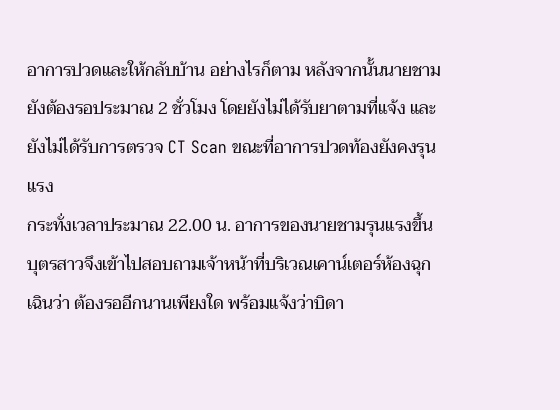อาการปวดและให้กลับบ้าน อย่างไรก็ตาม หลังจากนั้นนายชามยังต้องรอประมาณ 2 ชั่วโมง โดยยังไม่ได้รับยาตามที่แจ้ง และยังไม่ได้รับการตรวจ CT Scan ขณะที่อาการปวดท้องยังคงรุนแรง
กระทั่งเวลาประมาณ 22.00 น. อาการของนายชามรุนแรงขึ้น บุตรสาวจึงเข้าไปสอบถามเจ้าหน้าที่บริเวณเคาน์เตอร์ห้องฉุกเฉินว่า ต้องรออีกนานเพียงใด พร้อมแจ้งว่าบิดา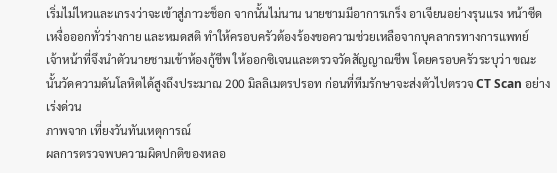เริ่มไม่ไหวและเกรงว่าจะเข้าสู่ภาวะช็อก จากนั้นไม่นาน นายชามมีอาการเกร็ง อาเจียนอย่างรุนแรง หน้าซีด เหงื่อออกทั่วร่างกาย และหมดสติ ทำให้ครอบครัวต้องร้องขอความช่วยเหลือจากบุคลากรทางการแพทย์
เจ้าหน้าที่จึงนำตัวนายชามเข้าห้องกู้ชีพ ให้ออกซิเจนและตรวจวัดสัญญาณชีพ โดยครอบครัวระบุว่า ขณะนั้นวัดความดันโลหิตได้สูงถึงประมาณ 200 มิลลิเมตรปรอท ก่อนที่ทีมรักษาจะส่งตัวไปตรวจ CT Scan อย่างเร่งด่วน
ภาพจาก เที่ยงวันทันเหตุการณ์
ผลการตรวจพบความผิดปกติของหลอ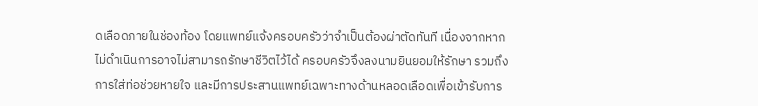ดเลือดภายในช่องท้อง โดยแพทย์แจ้งครอบครัวว่าจำเป็นต้องผ่าตัดทันที เนื่องจากหากไม่ดำเนินการอาจไม่สามารถรักษาชีวิตไว้ได้ ครอบครัวจึงลงนามยินยอมให้รักษา รวมถึงการใส่ท่อช่วยหายใจ และมีการประสานแพทย์เฉพาะทางด้านหลอดเลือดเพื่อเข้ารับการ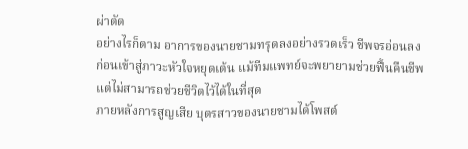ผ่าตัด
อย่างไรก็ตาม อาการของนายชามทรุดลงอย่างรวดเร็ว ชีพจรอ่อนลง ก่อนเข้าสู่ภาวะหัวใจหยุดเต้น แม้ทีมแพทย์จะพยายามช่วยฟื้นคืนชีพ แต่ไม่สามารถช่วยชีวิตไว้ได้ในที่สุด
ภายหลังการสูญเสีย บุตรสาวของนายชามได้โพสต์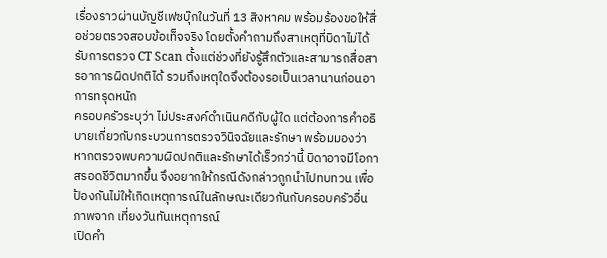เรื่องราวผ่านบัญชีเฟซบุ๊กในวันที่ 13 สิงหาคม พร้อมร้องขอให้สื่อช่วยตรวจสอบข้อเท็จจริง โดยตั้งคำถามถึงสาเหตุที่บิดาไม่ได้รับการตรวจ CT Scan ตั้งแต่ช่วงที่ยังรู้สึกตัวและสามารถสื่อสารอาการผิดปกติได้ รวมถึงเหตุใดจึงต้องรอเป็นเวลานานก่อนอาการทรุดหนัก
ครอบครัวระบุว่า ไม่ประสงค์ดำเนินคดีกับผู้ใด แต่ต้องการคำอธิบายเกี่ยวกับกระบวนการตรวจวินิจฉัยและรักษา พร้อมมองว่า หากตรวจพบความผิดปกติและรักษาได้เร็วกว่านี้ บิดาอาจมีโอกาสรอดชีวิตมากขึ้น จึงอยากให้กรณีดังกล่าวถูกนำไปทบทวน เพื่อป้องกันไม่ให้เกิดเหตุการณ์ในลักษณะเดียวกันกับครอบครัวอื่น
ภาพจาก เที่ยงวันทันเหตุการณ์
เปิดคำ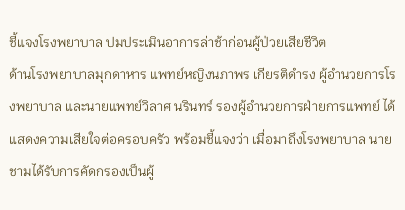ชี้แจงโรงพยาบาล ปมประเมินอาการล่าช้าก่อนผู้ป่วยเสียชีวิต
ด้านโรงพยาบาลมุกดาหาร แพทย์หญิงนภาพร เกียรติดำรง ผู้อำนวยการโรงพยาบาล และนายแพทย์วิลาศ นรินทร์ รองผู้อำนวยการฝ่ายการแพทย์ ได้แสดงความเสียใจต่อครอบครัว พร้อมชี้แจงว่า เมื่อมาถึงโรงพยาบาล นายชามได้รับการคัดกรองเป็นผู้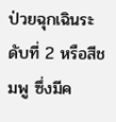ป่วยฉุกเฉินระดับที่ 2 หรือสีชมพู ซึ่งมีค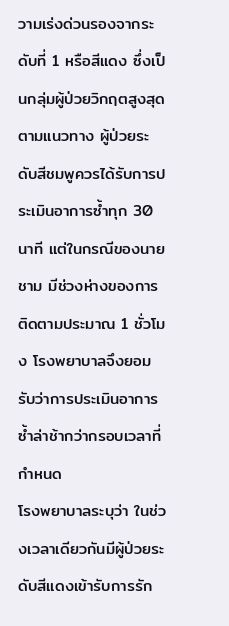วามเร่งด่วนรองจากระดับที่ 1 หรือสีแดง ซึ่งเป็นกลุ่มผู้ป่วยวิกฤตสูงสุด
ตามแนวทาง ผู้ป่วยระดับสีชมพูควรได้รับการประเมินอาการซ้ำทุก 30 นาที แต่ในกรณีของนายชาม มีช่วงห่างของการติดตามประมาณ 1 ชั่วโมง โรงพยาบาลจึงยอมรับว่าการประเมินอาการซ้ำล่าช้ากว่ากรอบเวลาที่กำหนด
โรงพยาบาลระบุว่า ในช่วงเวลาเดียวกันมีผู้ป่วยระดับสีแดงเข้ารับการรัก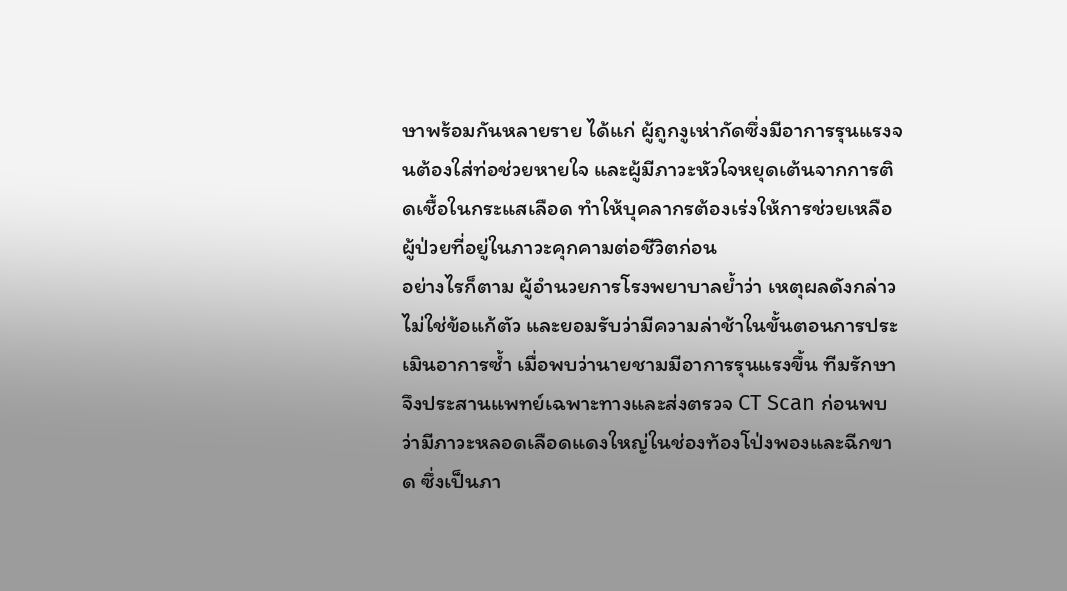ษาพร้อมกันหลายราย ได้แก่ ผู้ถูกงูเห่ากัดซึ่งมีอาการรุนแรงจนต้องใส่ท่อช่วยหายใจ และผู้มีภาวะหัวใจหยุดเต้นจากการติดเชื้อในกระแสเลือด ทำให้บุคลากรต้องเร่งให้การช่วยเหลือผู้ป่วยที่อยู่ในภาวะคุกคามต่อชีวิตก่อน
อย่างไรก็ตาม ผู้อำนวยการโรงพยาบาลย้ำว่า เหตุผลดังกล่าวไม่ใช่ข้อแก้ตัว และยอมรับว่ามีความล่าช้าในขั้นตอนการประเมินอาการซ้ำ เมื่อพบว่านายชามมีอาการรุนแรงขึ้น ทีมรักษาจึงประสานแพทย์เฉพาะทางและส่งตรวจ CT Scan ก่อนพบว่ามีภาวะหลอดเลือดแดงใหญ่ในช่องท้องโป่งพองและฉีกขาด ซึ่งเป็นภา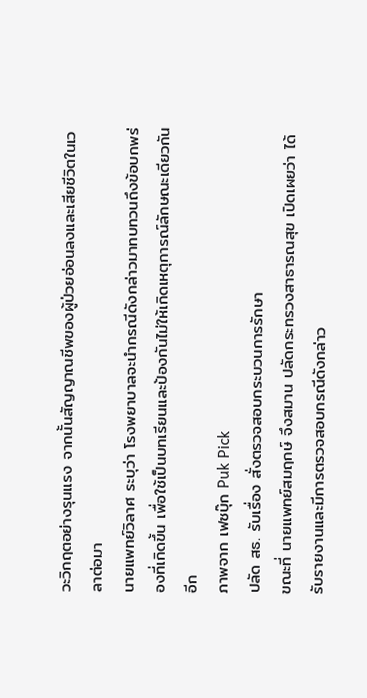วะวิกฤตอย่างรุนแรง จากนั้นสัญญาณชีพของผู้ป่วยอ่อนลงและเสียชีวิตในเวลาต่อมา
นายแพทย์วิลาศ ระบุว่า โรงพยาบาลจะนำกรณีดังกล่าวมาทบทวนถึงข้อบกพร่องที่เกิดขึ้น เพื่อใช้เป็นบทเรียนและป้องกันไม่ให้เกิดเหตุการณ์ลักษณะเดียวกันอีก
ภาพจาก เฟซบุ๊ก Puk Pick
ปลัด สธ. รับเรื่อง สั่งตรวจสอบกระบวนการรักษา
ขณะที่ นายแพทย์สมฤกษ์ จึงสมาน ปลัดกระทรวงสาธารณสุข เปิดเผยว่า ได้รับรายงานและมีการตรวจสอบกรณีดังกล่าว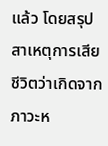แล้ว โดยสรุปสาเหตุการเสียชีวิตว่าเกิดจากภาวะห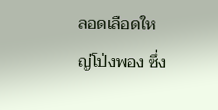ลอดเลือดใหญ่โป่งพอง ซึ่ง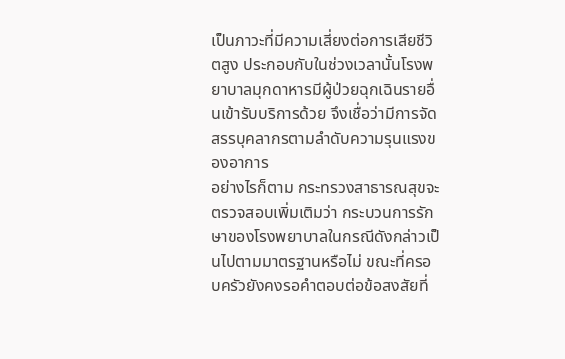เป็นภาวะที่มีความเสี่ยงต่อการเสียชีวิตสูง ประกอบกับในช่วงเวลานั้นโรงพยาบาลมุกดาหารมีผู้ป่วยฉุกเฉินรายอื่นเข้ารับบริการด้วย จึงเชื่อว่ามีการจัดสรรบุคลากรตามลำดับความรุนแรงของอาการ
อย่างไรก็ตาม กระทรวงสาธารณสุขจะตรวจสอบเพิ่มเติมว่า กระบวนการรักษาของโรงพยาบาลในกรณีดังกล่าวเป็นไปตามมาตรฐานหรือไม่ ขณะที่ครอบครัวยังคงรอคำตอบต่อข้อสงสัยที่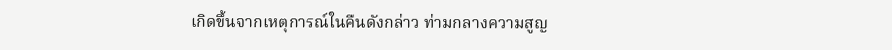เกิดขึ้นจากเหตุการณ์ในคืนดังกล่าว ท่ามกลางความสูญ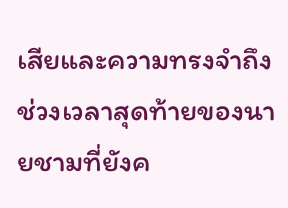เสียและความทรงจำถึงช่วงเวลาสุดท้ายของนายชามที่ยังค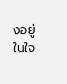งอยู่ในใจ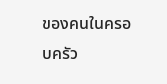ของคนในครอบครัว